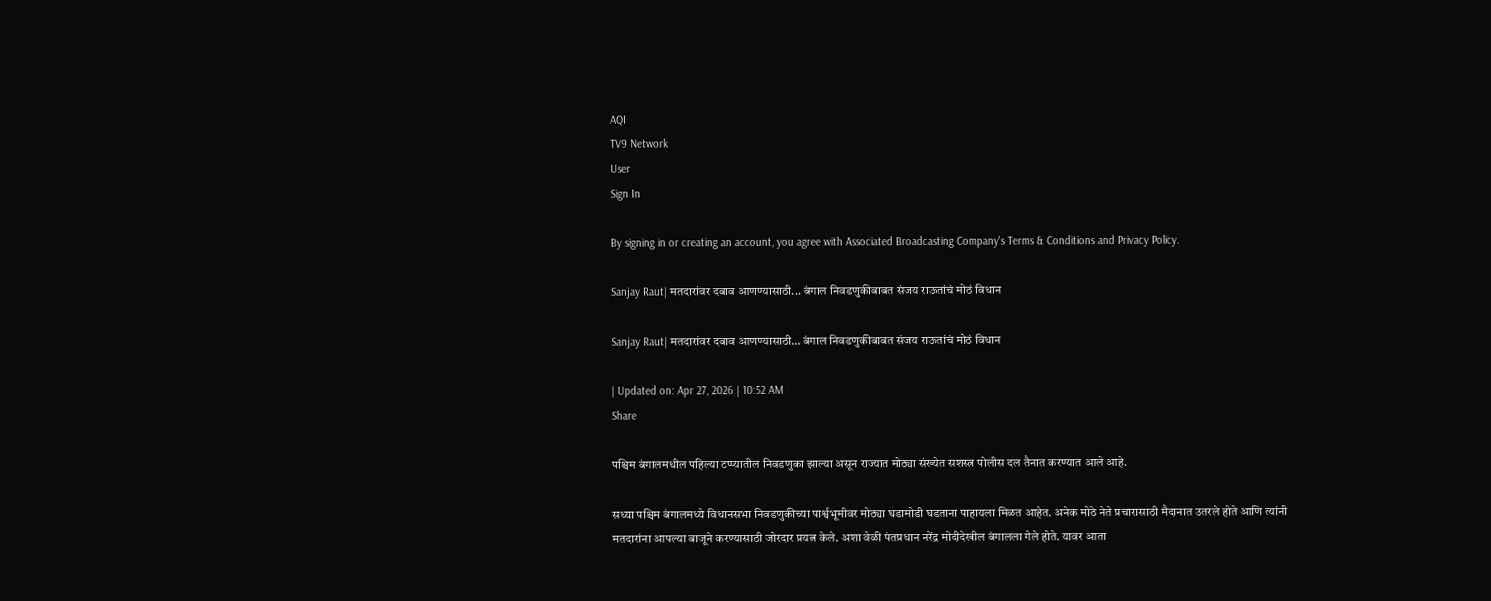AQI
TV9 Network
User
Sign In

By signing in or creating an account, you agree with Associated Broadcasting Company's Terms & Conditions and Privacy Policy.

Sanjay Raut| मतदारांवर दबाव आणण्यासाठी... बंगाल निवडणुकीबाबत संजय राऊतांचं मोठं विधान

Sanjay Raut| मतदारांवर दबाव आणण्यासाठी… बंगाल निवडणुकीबाबत संजय राऊतांचं मोठं विधान

| Updated on: Apr 27, 2026 | 10:52 AM
Share

पश्चिम बंगालमधील पहिल्या टप्प्यातील निवडणुका झाल्या असून राज्यात मोठ्या संख्येत सशस्त्र पोलीस दल तैनात करण्यात आले आहे.

सध्या पश्चिम बंगालमध्ये विधानसभा निवडणुकीच्या पार्श्वभूमीवर मोठ्या घडामोडी घडताना पाहायला मिळत आहेत. अनेक मोठे नेते प्रचारासाठी मैदानात उतरले होते आणि त्यांनी मतदारांना आपल्या बाजूने करण्यासाठी जोरदार प्रयत्न केले. अशा वेळी पंतप्रधान नरेंद्र मोदीदेखील बंगालला गेले होते. यावर आता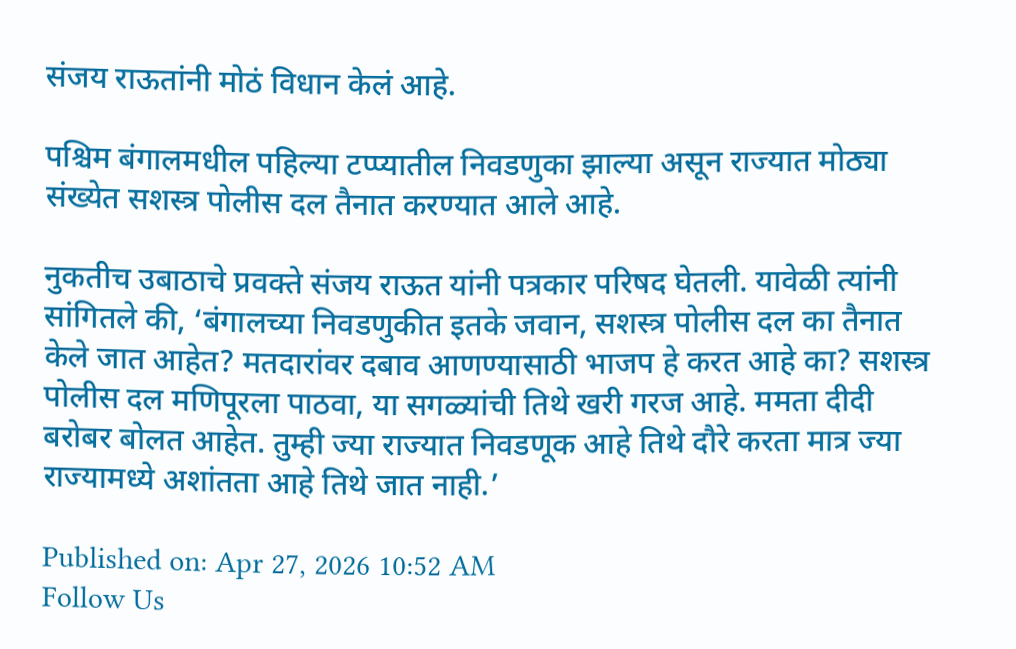संजय राऊतांनी मोठं विधान केलं आहे.

पश्चिम बंगालमधील पहिल्या टप्प्यातील निवडणुका झाल्या असून राज्यात मोठ्या संख्येत सशस्त्र पोलीस दल तैनात करण्यात आले आहे.

नुकतीच उबाठाचे प्रवक्ते संजय राऊत यांनी पत्रकार परिषद घेतली. यावेळी त्यांनी सांगितले की, ‘बंगालच्या निवडणुकीत इतके जवान, सशस्त्र पोलीस दल का तैनात केले जात आहेत? मतदारांवर दबाव आणण्यासाठी भाजप हे करत आहे का? सशस्त्र पोलीस दल मणिपूरला पाठवा, या सगळ्यांची तिथे खरी गरज आहे. ममता दीदी बरोबर बोलत आहेत. तुम्ही ज्या राज्यात निवडणूक आहे तिथे दौरे करता मात्र ज्या राज्यामध्ये अशांतता आहे तिथे जात नाही.’

Published on: Apr 27, 2026 10:52 AM
Follow Us